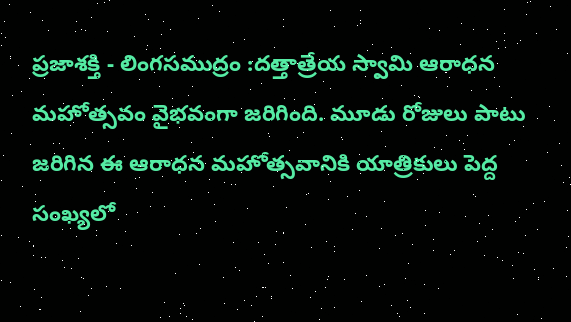ప్రజాశక్తి - లింగసముద్రం :దత్తాత్రేయ స్వామి ఆరాధన మహోత్సవం వైభవంగా జరిగింది. మూడు రోజులు పాటు జరిగిన ఈ ఆరాధన మహోత్సవానికి యాత్రికులు పెద్ద సంఖ్యలో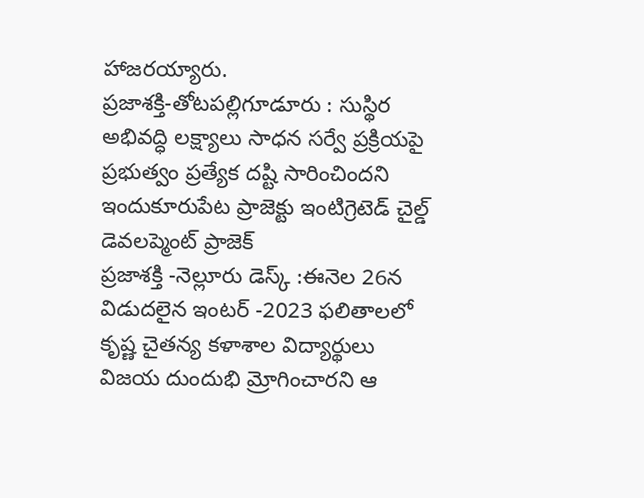హాజరయ్యారు.
ప్రజాశక్తి-తోటపల్లిగూడూరు : సుస్థిర అభివద్ధి లక్ష్యాలు సాధన సర్వే ప్రక్రియపై ప్రభుత్వం ప్రత్యేక దష్టి సారించిందని ఇందుకూరుపేట ప్రాజెక్టు ఇంటిగ్రెటెడ్ చైల్డ్ డెవలప్మెంట్ ప్రాజెక్
ప్రజాశక్తి -నెల్లూరు డెస్క్ :ఈనెల 26న విడుదలైన ఇంటర్ -2023 ఫలితాలలో కృష్ణ చైతన్య కళాశాల విద్యార్థులు విజయ దుందుభి మ్రోగించారని ఆ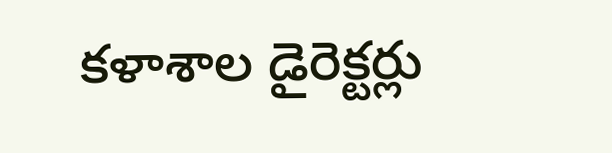కళాశాల డైరెక్టర్లు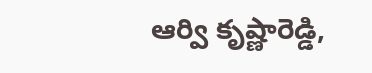ఆర్వి కృష్ణారెడ్డి,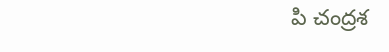పి చంద్రశ